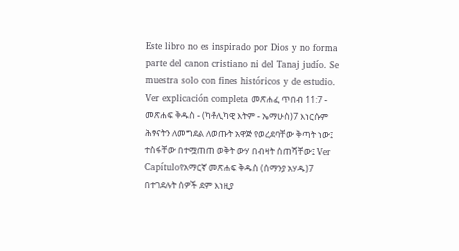Este libro no es inspirado por Dios y no forma parte del canon cristiano ni del Tanaj judío. Se muestra solo con fines históricos y de estudio. Ver explicación completa መጽሐፈ ጥበብ 11:7 - መጽሐፍ ቅዱስ - (ካቶሊካዊ እትም - ኤማሁስ)7 እነርሱም ሕፃናትን ለመግደል ለወጡት አዋጅ የወረደባቸው ቅጣት ነው፤ ተስፋቸው በተሟጠጠ ወቅት ውሃ በብዛት ሰጠሻቸው፤ Ver Capítuloየአማርኛ መጽሐፍ ቅዱስ (ሰማንያ አሃዱ)7 በተገደሉት ሰዎች ደም እነዚያ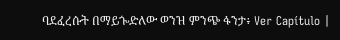ባደፈረሱት በማይጐድለው ወንዝ ምንጭ ፋንታ፥ Ver Capítulo |